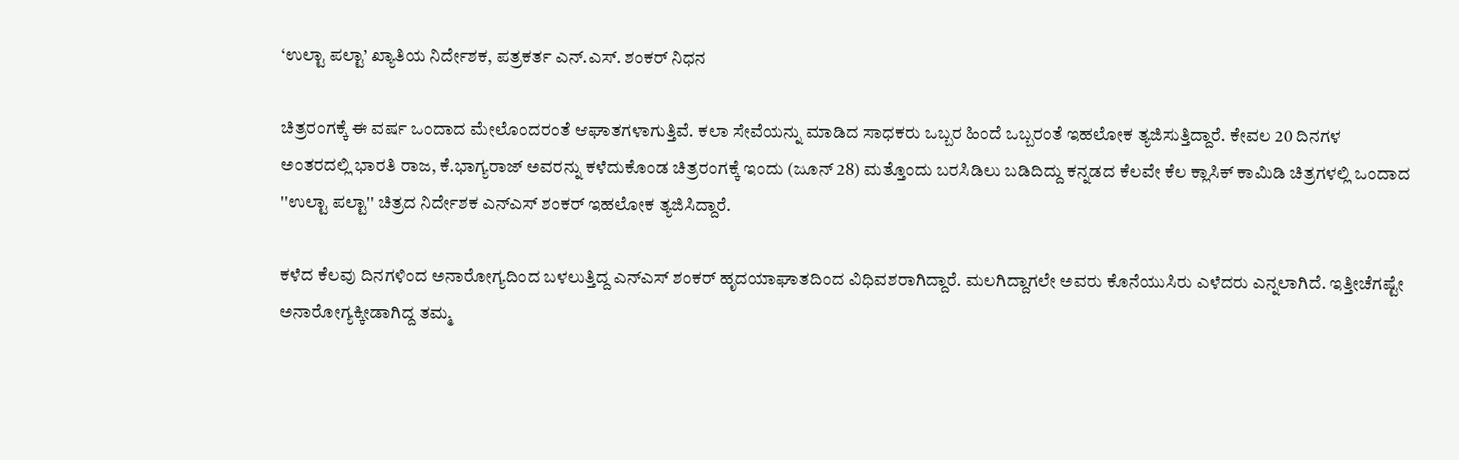‘ಉಲ್ಟಾ ಪಲ್ಟಾ’ ಖ್ಯಾತಿಯ ನಿರ್ದೇಶಕ, ಪತ್ರಕರ್ತ ಎನ್.ಎಸ್. ಶಂಕರ್ ನಿಧನ

ಚಿತ್ರರಂಗಕ್ಕೆ ಈ ವರ್ಷ ಒಂದಾದ ಮೇಲೊಂದರಂತೆ ಆಘಾತಗಳಾಗುತ್ತಿವೆ. ಕಲಾ ಸೇವೆಯನ್ನು ಮಾಡಿದ ಸಾಧಕರು ಒಬ್ಬರ ಹಿಂದೆ ಒಬ್ಬರಂತೆ ಇಹಲೋಕ ತ್ಯಜಿಸುತ್ತಿದ್ದಾರೆ. ಕೇವಲ 20 ದಿನಗಳ ಅಂತರದಲ್ಲಿ ಭಾರತಿ ರಾಜ, ಕೆ.ಭಾಗ್ಯರಾಜ್ ಅವರನ್ನು ಕಳೆದುಕೊಂಡ ಚಿತ್ರರಂಗಕ್ಕೆ ಇಂದು (ಜೂನ್ 28) ಮತ್ತೊಂದು ಬರಸಿಡಿಲು ಬಡಿದಿದ್ದು ಕನ್ನಡದ ಕೆಲವೇ ಕೆಲ ಕ್ಲಾಸಿಕ್ ಕಾಮಿಡಿ ಚಿತ್ರಗಳಲ್ಲಿ ಒಂದಾದ ''ಉಲ್ಟಾ ಪಲ್ಟಾ'' ಚಿತ್ರದ ನಿರ್ದೇಶಕ ಎನ್‌ಎಸ್ ಶಂಕರ್ ಇಹಲೋಕ ತ್ಯಜಿಸಿದ್ದಾರೆ.

ಕಳೆದ ಕೆಲವು ದಿನಗಳಿಂದ ಅನಾರೋಗ್ಯದಿಂದ ಬಳಲುತ್ತಿದ್ದ ಎನ್ಎಸ್ ಶಂಕರ್ ಹೃದಯಾಘಾತದಿಂದ ವಿಧಿವಶರಾಗಿದ್ದಾರೆ. ಮಲಗಿದ್ದಾಗಲೇ ಅವರು ಕೊನೆಯುಸಿರು ಎಳೆದರು ಎನ್ನಲಾಗಿದೆ. ಇತ್ತೀಚೆಗಷ್ಟೇ ಅನಾರೋಗ್ಯಕ್ಕೀಡಾಗಿದ್ದ ತಮ್ಮ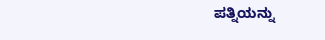ಪತ್ನಿಯನ್ನು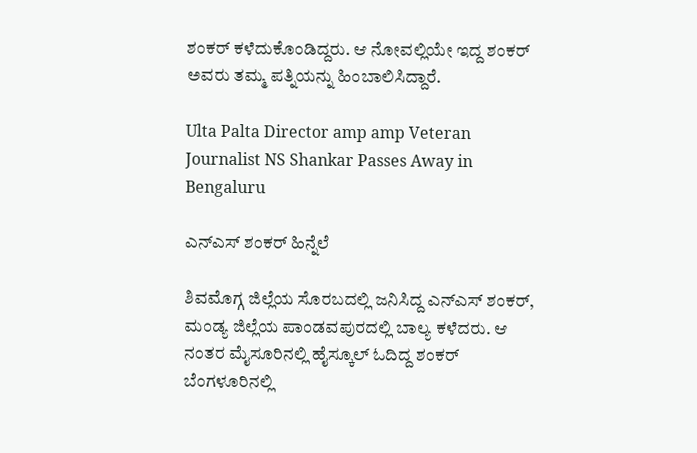ಶಂಕರ್ ಕಳೆದುಕೊಂಡಿದ್ದರು. ಆ ನೋವಲ್ಲಿಯೇ ಇದ್ದ ಶಂಕರ್ ಅವರು ತಮ್ಮ ಪತ್ನಿಯನ್ನು ಹಿಂಬಾಲಿಸಿದ್ದಾರೆ.

Ulta Palta Director amp amp Veteran Journalist NS Shankar Passes Away in Bengaluru

ಎನ್‌ಎಸ್ ಶಂಕರ್ ಹಿನ್ನೆಲೆ

ಶಿವಮೊಗ್ಗ ಜಿಲ್ಲೆಯ ಸೊರಬದಲ್ಲಿ ಜನಿಸಿದ್ದ ಎನ್‌ಎಸ್‌ ಶಂಕರ್, ಮಂಡ್ಯ ಜಿಲ್ಲೆಯ ಪಾಂಡವಪುರದಲ್ಲಿ ಬಾಲ್ಯ ಕಳೆದರು. ಆ ನಂತರ ಮೈಸೂರಿನಲ್ಲಿ ಹೈಸ್ಕೂಲ್ ಓದಿದ್ದ ಶಂಕರ್ ಬೆಂಗಳೂರಿನಲ್ಲಿ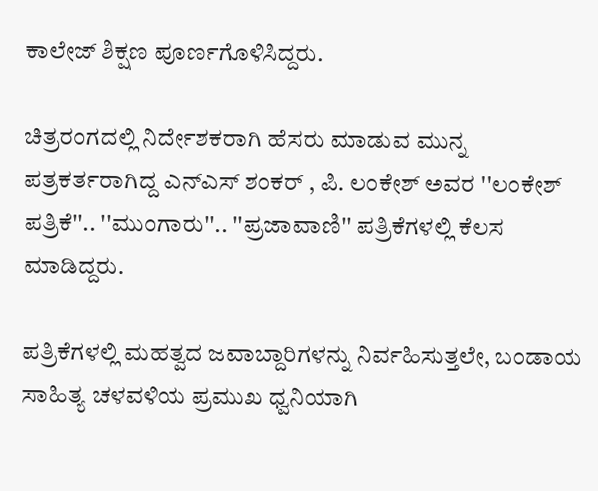ಕಾಲೇಜ್ ಶಿಕ್ಷಣ ಪೂರ್ಣಗೊಳಿಸಿದ್ದರು.

ಚಿತ್ರರಂಗದಲ್ಲಿ ನಿರ್ದೇಶಕರಾಗಿ ಹೆಸರು ಮಾಡುವ ಮುನ್ನ ಪತ್ರಕರ್ತರಾಗಿದ್ದ ಎನ್‌ಎಸ್‌ ಶಂಕರ್ , ಪಿ. ಲಂಕೇಶ್ ಅವರ ''ಲಂಕೇಶ್ ಪತ್ರಿಕೆ''.. ''ಮುಂಗಾರು''.. ''ಪ್ರಜಾವಾಣಿ'' ಪತ್ರಿಕೆಗಳಲ್ಲಿ ಕೆಲಸ ಮಾಡಿದ್ದರು.

ಪತ್ರಿಕೆಗಳಲ್ಲಿ ಮಹತ್ವದ ಜವಾಬ್ದಾರಿಗಳನ್ನು ನಿರ್ವಹಿಸುತ್ತಲೇ, ಬಂಡಾಯ ಸಾಹಿತ್ಯ ಚಳವಳಿಯ ಪ್ರಮುಖ ಧ್ವನಿಯಾಗಿ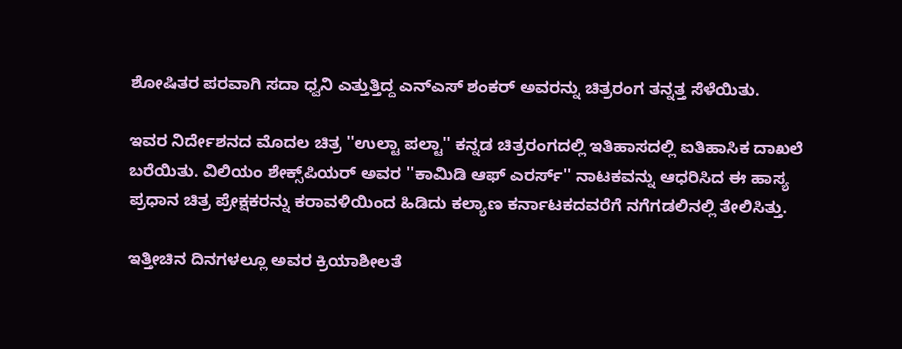ಶೋಷಿತರ ಪರವಾಗಿ ಸದಾ ಧ್ವನಿ ಎತ್ತುತ್ತಿದ್ದ ಎನ್‌ಎಸ್‌ ಶಂಕರ್ ಅವರನ್ನು ಚಿತ್ರರಂಗ ತನ್ನತ್ತ ಸೆಳೆಯಿತು.

ಇವರ ನಿರ್ದೇಶನದ ಮೊದಲ ಚಿತ್ರ ''ಉಲ್ಟಾ ಪಲ್ಟಾ'' ಕನ್ನಡ ಚಿತ್ರರಂಗದಲ್ಲಿ ಇತಿಹಾಸದಲ್ಲಿ ಐತಿಹಾಸಿಕ ದಾಖಲೆ ಬರೆಯಿತು. ವಿಲಿಯಂ ಶೇಕ್ಸ್‌ಪಿಯರ್‌ ಅವರ ''ಕಾಮಿಡಿ ಆಫ್ ಎರರ್ಸ್'' ನಾಟಕವನ್ನು ಆಧರಿಸಿದ ಈ ಹಾಸ್ಯ ಪ್ರಧಾನ ಚಿತ್ರ ಪ್ರೇಕ್ಷಕರನ್ನು ಕರಾವಳಿಯಿಂದ ಹಿಡಿದು ಕಲ್ಯಾಣ ಕರ್ನಾಟಕದವರೆಗೆ ನಗೆಗಡಲಿನಲ್ಲಿ ತೇಲಿಸಿತ್ತು.

ಇತ್ತೀಚಿನ ದಿನಗಳಲ್ಲೂ ಅವರ ಕ್ರಿಯಾಶೀಲತೆ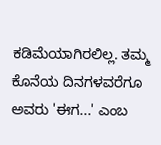ಕಡಿಮೆಯಾಗಿರಲಿಲ್ಲ. ತಮ್ಮ ಕೊನೆಯ ದಿನಗಳವರೆಗೂ ಅವರು 'ಈಗ...' ಎಂಬ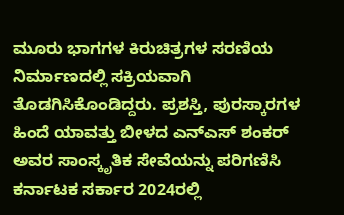ಮೂರು ಭಾಗಗಳ ಕಿರುಚಿತ್ರಗಳ ಸರಣಿಯ ನಿರ್ಮಾಣದಲ್ಲಿ ಸಕ್ರಿಯವಾಗಿ ತೊಡಗಿಸಿಕೊಂಡಿದ್ದರು. ಪ್ರಶಸ್ತಿ, ಪುರಸ್ಕಾರಗಳ ಹಿಂದೆ ಯಾವತ್ತು ಬೀಳದ ಎನ್‌ಎಸ್‌ ಶಂಕರ್ ಅವರ ಸಾಂಸ್ಕೃತಿಕ ಸೇವೆಯನ್ನು ಪರಿಗಣಿಸಿ ಕರ್ನಾಟಕ ಸರ್ಕಾರ 2024ರಲ್ಲಿ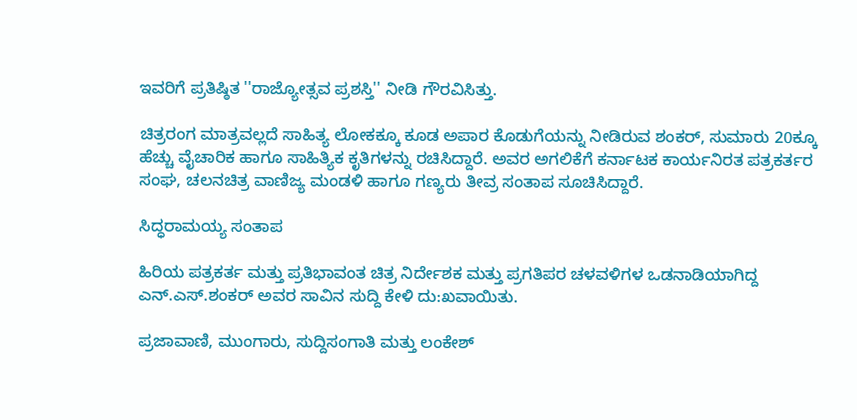ಇವರಿಗೆ ಪ್ರತಿಷ್ಠಿತ ''ರಾಜ್ಯೋತ್ಸವ ಪ್ರಶಸ್ತಿ'' ನೀಡಿ ಗೌರವಿಸಿತ್ತು.

ಚಿತ್ರರಂಗ ಮಾತ್ರವಲ್ಲದೆ ಸಾಹಿತ್ಯ ಲೋಕಕ್ಕೂ ಕೂಡ ಅಪಾರ ಕೊಡುಗೆಯನ್ನು ನೀಡಿರುವ ಶಂಕರ್, ಸುಮಾರು 20ಕ್ಕೂ ಹೆಚ್ಚು ವೈಚಾರಿಕ ಹಾಗೂ ಸಾಹಿತ್ಯಿಕ ಕೃತಿಗಳನ್ನು ರಚಿಸಿದ್ದಾರೆ. ಅವರ ಅಗಲಿಕೆಗೆ ಕರ್ನಾಟಕ ಕಾರ್ಯನಿರತ ಪತ್ರಕರ್ತರ ಸಂಘ, ಚಲನಚಿತ್ರ ವಾಣಿಜ್ಯ ಮಂಡಳಿ ಹಾಗೂ ಗಣ್ಯರು ತೀವ್ರ ಸಂತಾಪ ಸೂಚಿಸಿದ್ದಾರೆ.

ಸಿದ್ಧರಾಮಯ್ಯ ಸಂತಾಪ

ಹಿರಿಯ ಪತ್ರಕರ್ತ ಮತ್ತು ಪ್ರತಿಭಾವಂತ ಚಿತ್ರ ನಿರ್ದೇಶಕ ಮತ್ತು ಪ್ರಗತಿಪರ ಚಳವಳಿಗಳ ಒಡನಾಡಿಯಾಗಿದ್ದ ಎನ್‌.ಎಸ್.ಶಂಕರ್ ಅವರ ಸಾವಿನ ಸುದ್ದಿ ಕೇಳಿ ದು:ಖವಾಯಿತು.

ಪ್ರಜಾವಾಣಿ, ಮುಂಗಾರು, ಸುದ್ದಿಸಂಗಾತಿ ಮತ್ತು ಲಂಕೇಶ್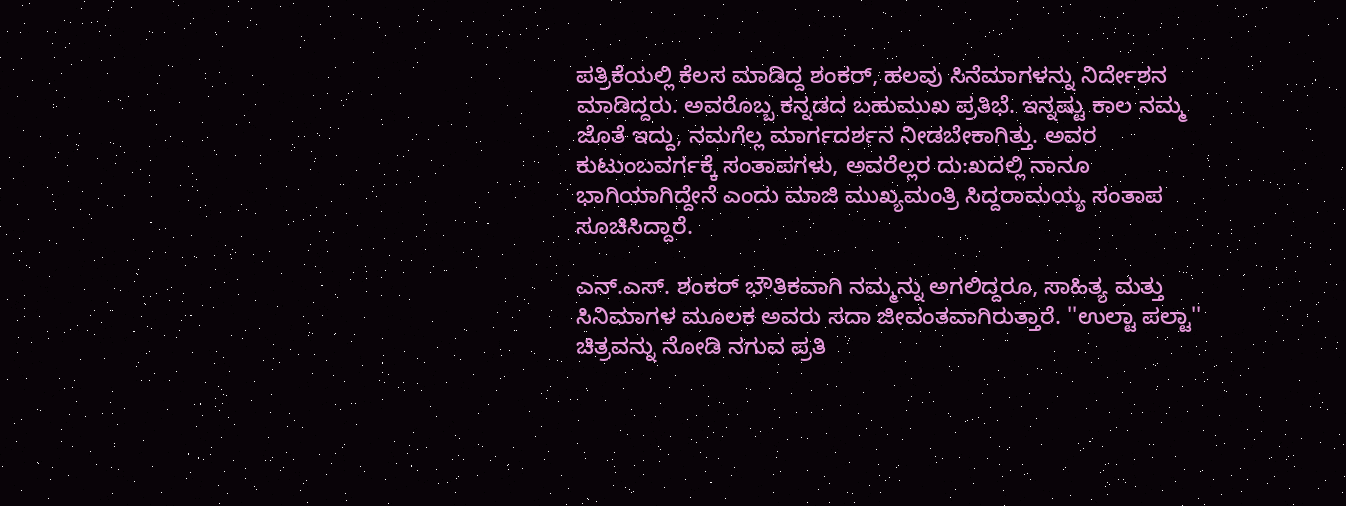ಪತ್ರಿಕೆಯಲ್ಲಿ ಕೆಲಸ ಮಾಡಿದ್ದ ಶಂಕರ್, ಹಲವು ಸಿನೆಮಾಗಳನ್ನು ನಿರ್ದೇಶನ ಮಾಡಿದ್ದರು. ಅವರೊಬ್ಬ ಕನ್ನಡದ ಬಹುಮುಖ ಪ್ರತಿಭೆ. ಇನ್ನಷ್ಟು ಕಾಲ ನಮ್ಮ ಜೊತೆ ಇದ್ದು, ನಮಗೆಲ್ಲ ಮಾರ್ಗದರ್ಶನ ನೀಡಬೇಕಾಗಿತ್ತು. ಅವರ ಕುಟುಂಬವರ್ಗಕ್ಕೆ ಸಂತಾಪಗಳು, ಅವರೆಲ್ಲರ ದು:ಖದಲ್ಲಿ ನಾನೂ ಭಾಗಿಯಾಗಿದ್ದೇನೆ ಎಂದು ಮಾಜಿ ಮುಖ್ಯಮಂತ್ರಿ ಸಿದ್ದರಾಮಯ್ಯ ಸಂತಾಪ ಸೂಚಿಸಿದ್ದಾರೆ.

ಎನ್.ಎಸ್. ಶಂಕರ್ ಭೌತಿಕವಾಗಿ ನಮ್ಮನ್ನು ಅಗಲಿದ್ದರೂ, ಸಾಹಿತ್ಯ ಮತ್ತು ಸಿನಿಮಾಗಳ ಮೂಲಕ ಅವರು ಸದಾ ಜೀವಂತವಾಗಿರುತ್ತಾರೆ. ''ಉಲ್ಟಾ ಪಲ್ಟಾ'' ಚಿತ್ರವನ್ನು ನೋಡಿ ನಗುವ ಪ್ರತಿ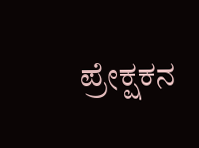ಪ್ರೇಕ್ಷಕನ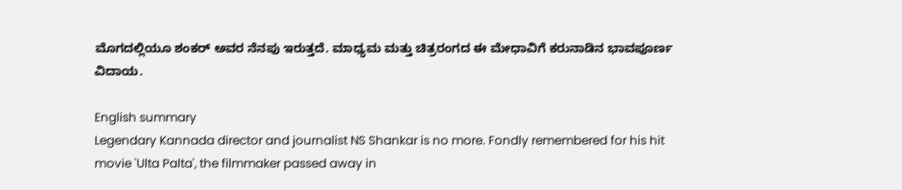ಮೊಗದಲ್ಲಿಯೂ ಶಂಕರ್ ಅವರ ನೆನಪು ಇರುತ್ತದೆ. ಮಾಧ್ಯಮ ಮತ್ತು ಚಿತ್ರರಂಗದ ಈ ಮೇಧಾವಿಗೆ ಕರುನಾಡಿನ ಭಾವಪೂರ್ಣ ವಿದಾಯ.

English summary
Legendary Kannada director and journalist NS Shankar is no more. Fondly remembered for his hit movie 'Ulta Palta', the filmmaker passed away in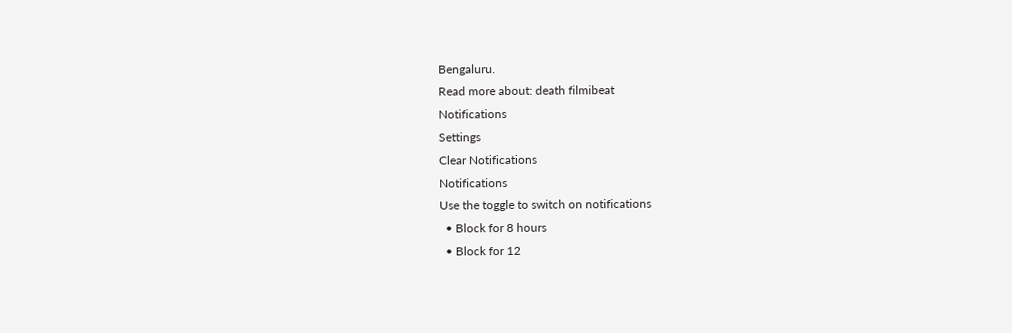Bengaluru.
Read more about: death filmibeat
Notifications
Settings
Clear Notifications
Notifications
Use the toggle to switch on notifications
  • Block for 8 hours
  • Block for 12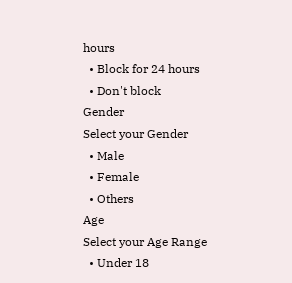hours
  • Block for 24 hours
  • Don't block
Gender
Select your Gender
  • Male
  • Female
  • Others
Age
Select your Age Range
  • Under 18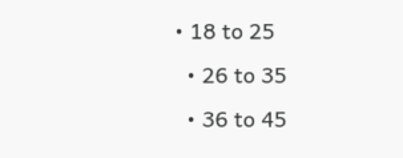• 18 to 25
  • 26 to 35
  • 36 to 45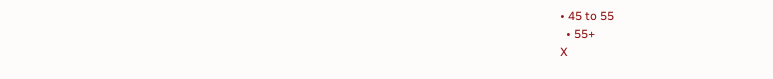• 45 to 55
  • 55+
X